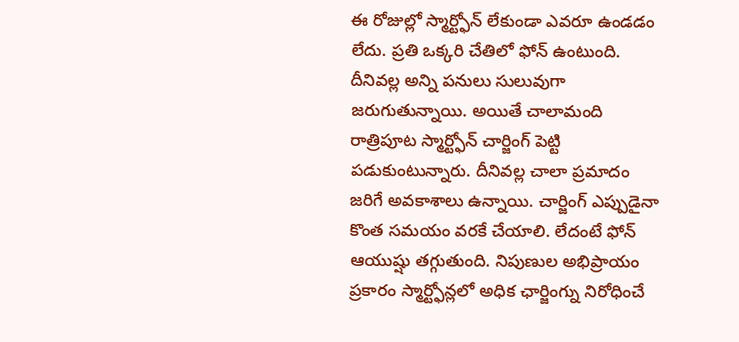ఈ రోజుల్లో స్మార్ట్ఫోన్ లేకుండా ఎవరూ ఉండడం లేదు. ప్రతి ఒక్కరి చేతిలో ఫోన్ ఉంటుంది. దీనివల్ల అన్ని పనులు సులువుగా జరుగుతున్నాయి. అయితే చాలామంది రాత్రిపూట స్మార్ట్ఫోన్ చార్జింగ్ పెట్టి పడుకుంటున్నారు. దీనివల్ల చాలా ప్రమాదం జరిగే అవకాశాలు ఉన్నాయి. చార్జింగ్ ఎప్పుడైనా కొంత సమయం వరకే చేయాలి. లేదంటే ఫోన్ ఆయుష్షు తగ్గుతుంది. నిపుణుల అభిప్రాయం ప్రకారం స్మార్ట్ఫోన్లలో అధిక ఛార్జింగ్ను నిరోధించే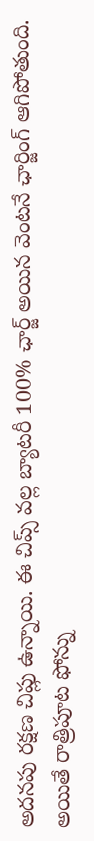అదనపు రక్షణ చిప్లు ఉన్నాయి. ఈ చిప్స్ వల్ల బ్యాటరీ 100% ఛార్జ్ అయిన వెంటనే ఛార్జింగ్ ఆగిపోతుంది. అయితే రాత్రిపూట ఫోన్ను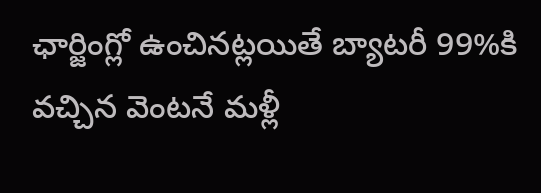ఛార్జింగ్లో ఉంచినట్లయితే బ్యాటరీ 99%కి వచ్చిన వెంటనే మళ్లీ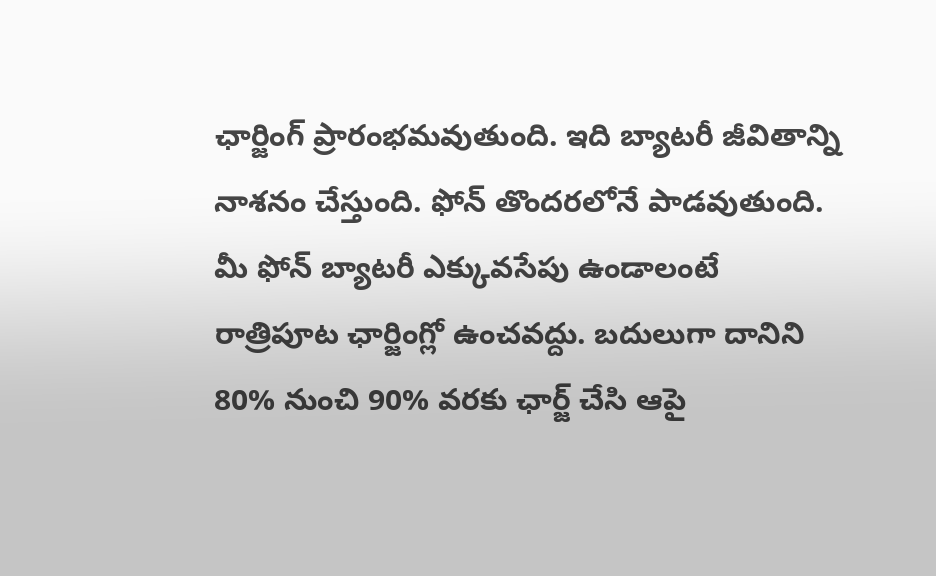ఛార్జింగ్ ప్రారంభమవుతుంది. ఇది బ్యాటరీ జీవితాన్ని నాశనం చేస్తుంది. ఫోన్ తొందరలోనే పాడవుతుంది. మీ ఫోన్ బ్యాటరీ ఎక్కువసేపు ఉండాలంటే రాత్రిపూట ఛార్జింగ్లో ఉంచవద్దు. బదులుగా దానిని 80% నుంచి 90% వరకు ఛార్జ్ చేసి ఆపై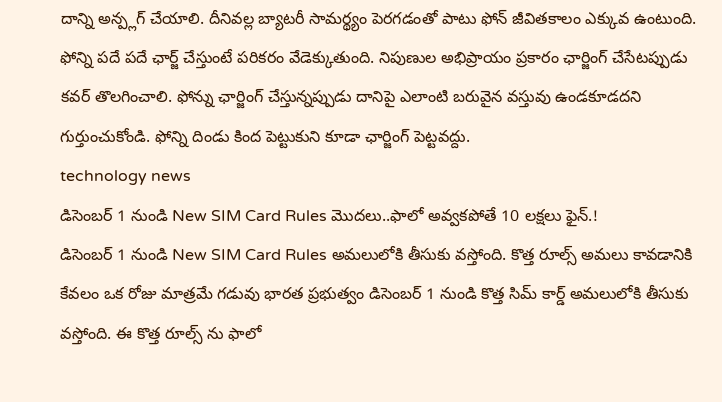దాన్ని అన్ప్లగ్ చేయాలి. దీనివల్ల బ్యాటరీ సామర్థ్యం పెరగడంతో పాటు ఫోన్ జీవితకాలం ఎక్కువ ఉంటుంది. ఫోన్ని పదే పదే ఛార్జ్ చేస్తుంటే పరికరం వేడెక్కుతుంది. నిపుణుల అభిప్రాయం ప్రకారం ఛార్జింగ్ చేసేటప్పుడు కవర్ తొలగించాలి. ఫోన్ను ఛార్జింగ్ చేస్తున్నప్పుడు దానిపై ఎలాంటి బరువైన వస్తువు ఉండకూడదని గుర్తుంచుకోండి. ఫోన్ని దిండు కింద పెట్టుకుని కూడా ఛార్జింగ్ పెట్టవద్దు.
technology news
డిసెంబర్ 1 నుండి New SIM Card Rules మొదలు..ఫాలో అవ్వకపోతే 10 లక్షలు ఫైన్.!
డిసెంబర్ 1 నుండి New SIM Card Rules అమలులోకి తీసుకు వస్తోంది. కొత్త రూల్స్ అమలు కావడానికి కేవలం ఒక రోజు మాత్రమే గడువు భారత ప్రభుత్వం డిసెంబర్ 1 నుండి కొత్త సిమ్ కార్డ్ అమలులోకి తీసుకు వస్తోంది. ఈ కొత్త రూల్స్ ను ఫాలో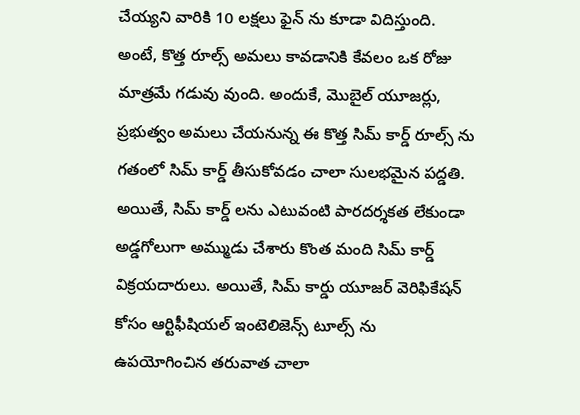చేయ్యని వారికి 10 లక్షలు ఫైన్ ను కూడా విదిస్తుంది. అంటే, కొత్త రూల్స్ అమలు కావడానికి కేవలం ఒక రోజు మాత్రమే గడువు వుంది. అందుకే, మొబైల్ యూజర్లు, ప్రభుత్వం అమలు చేయనున్న ఈ కొత్త సిమ్ కార్డ్ రూల్స్ ను గతంలో సిమ్ కార్డ్ తీసుకోవడం చాలా సులభమైన పద్డతి. అయితే, సిమ్ కార్డ్ లను ఎటువంటి పారదర్శకత లేకుండా అడ్డగోలుగా అమ్ముడు చేశారు కొంత మంది సిమ్ కార్డ్ విక్రయదారులు. అయితే, సిమ్ కార్డు యూజర్ వెరిఫికేషన్ కోసం ఆర్టిఫీషియల్ ఇంటెలిజెన్స్ టూల్స్ ను ఉపయోగించిన తరువాత చాలా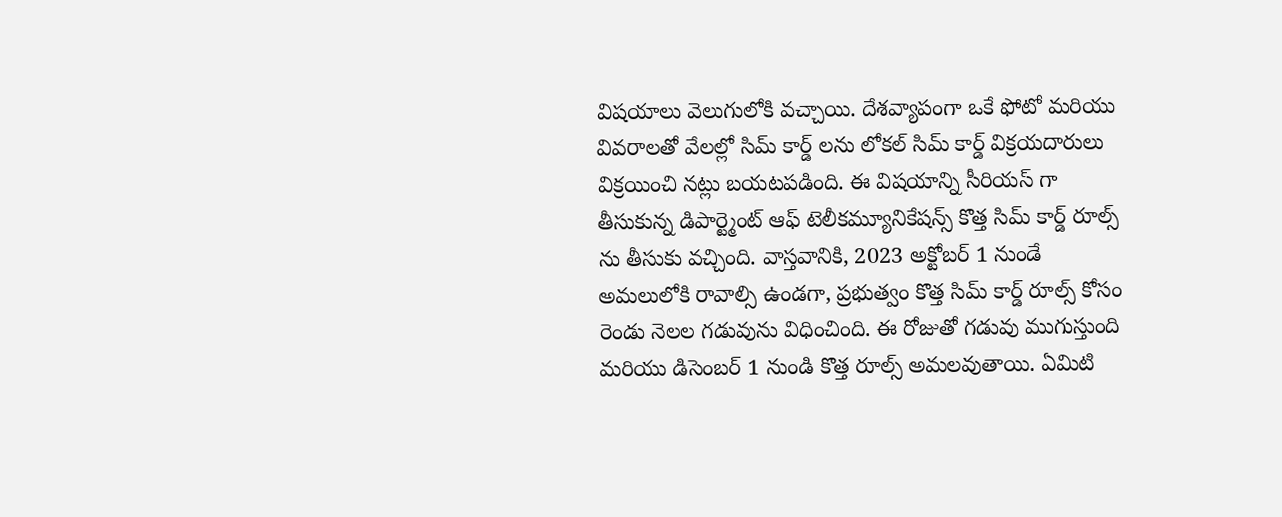విషయాలు వెలుగులోకి వచ్చాయి. దేశవ్యాపంగా ఒకే ఫోటో మరియు వివరాలతో వేలల్లో సిమ్ కార్డ్ లను లోకల్ సిమ్ కార్డ్ విక్రయదారులు విక్రయించి నట్లు బయటపడింది. ఈ విషయాన్ని సీరియస్ గా తీసుకున్న డిపార్ట్మెంట్ ఆఫ్ టెలీకమ్యూనికేషన్స్ కొత్త సిమ్ కార్డ్ రూల్స్ ను తీసుకు వచ్చింది. వాస్తవానికి, 2023 అక్టోబర్ 1 నుండే అమలులోకి రావాల్సి ఉండగా, ప్రభుత్వం కొత్త సిమ్ కార్డ్ రూల్స్ కోసం రెండు నెలల గడువును విధించింది. ఈ రోజుతో గడువు ముగుస్తుంది మరియు డిసెంబర్ 1 నుండి కొత్త రూల్స్ అమలవుతాయి. ఏమిటి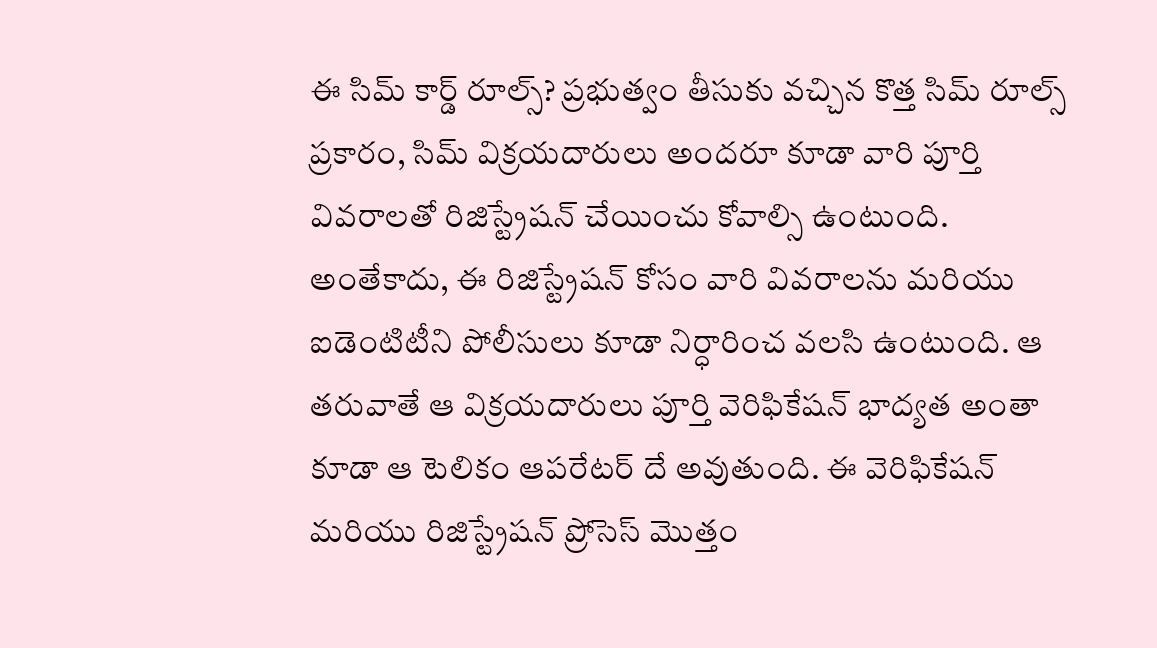ఈ సిమ్ కార్డ్ రూల్స్? ప్రభుత్వం తీసుకు వచ్చిన కొత్త సిమ్ రూల్స్ ప్రకారం, సిమ్ విక్రయదారులు అందరూ కూడా వారి పూర్తి వివరాలతో రిజిస్ట్రేషన్ చేయించు కోవాల్సి ఉంటుంది. అంతేకాదు, ఈ రిజిస్ట్రేషన్ కోసం వారి వివరాలను మరియు ఐడెంటిటీని పోలీసులు కూడా నిర్ధారించ వలసి ఉంటుంది. ఆ తరువాతే ఆ విక్రయదారులు పూర్తి వెరిఫికేషన్ భాద్యత అంతా కూడా ఆ టెలికం ఆపరేటర్ దే అవుతుంది. ఈ వెరిఫికేషన్ మరియు రిజిస్ట్రేషన్ ప్రోసెస్ మొత్తం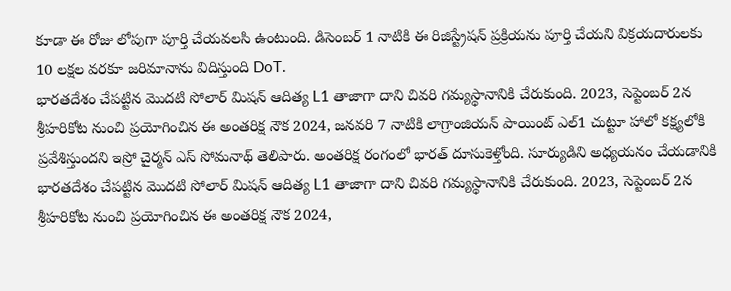కూడా ఈ రోజు లోపుగా పూర్తి చేయవలసి ఉంటుంది. డిసెంబర్ 1 నాటికి ఈ రిజిస్ట్రేషన్ ప్రక్రియను పూర్తి చేయని విక్రయదారులకు 10 లక్షల వరకూ జరిమానాను విదిస్తుంది DoT.
భారతదేశం చేపట్టిన మొదటి సోలార్ మిషన్ ఆదిత్య L1 తాజాగా దాని చివరి గమ్యస్థానానికి చేరుకుంది. 2023, సెప్టెంబర్ 2న శ్రీహరికోట నుంచి ప్రయోగించిన ఈ అంతరిక్ష నౌక 2024, జనవరి 7 నాటికి లాగ్రాంజియన్ పాయింట్ ఎల్1 చుట్టూ హాలో కక్ష్యలోకి ప్రవేశిస్తుందని ఇస్రో చైర్మన్ ఎస్ సోమనాథ్ తెలిపారు. అంతరిక్ష రంగంలో భారత్ దూసుకెళ్తోంది. సూర్యుడిని అధ్యయనం చేయడానికి భారతదేశం చేపట్టిన మొదటి సోలార్ మిషన్ ఆదిత్య L1 తాజాగా దాని చివరి గమ్యస్థానానికి చేరుకుంది. 2023, సెప్టెంబర్ 2న శ్రీహరికోట నుంచి ప్రయోగించిన ఈ అంతరిక్ష నౌక 2024,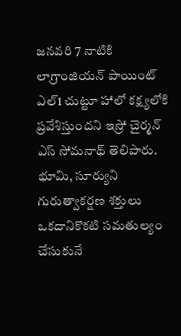జనవరి 7 నాటికి లాగ్రాంజియన్ పాయింట్ ఎల్1 చుట్టూ హాలో కక్ష్యలోకి ప్రవేశిస్తుందని ఇస్రో చైర్మన్ ఎస్ సోమనాథ్ తెలిపారు. భూమి, సూర్యుని గురుత్వాకర్షణ శక్తులు ఒకదానికొకటి సమతుల్యం చేసుకునే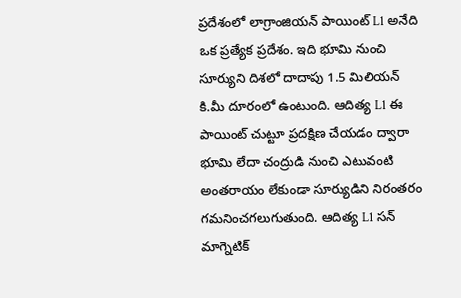ప్రదేశంలో లాగ్రాంజియన్ పాయింట్ L1 అనేది ఒక ప్రత్యేక ప్రదేశం. ఇది భూమి నుంచి సూర్యుని దిశలో దాదాపు 1.5 మిలియన్ కి.మీ దూరంలో ఉంటుంది. ఆదిత్య L1 ఈ పాయింట్ చుట్టూ ప్రదక్షిణ చేయడం ద్వారా భూమి లేదా చంద్రుడి నుంచి ఎటువంటి అంతరాయం లేకుండా సూర్యుడిని నిరంతరం గమనించగలుగుతుంది. ఆదిత్య L1 సన్ మాగ్నెటిక్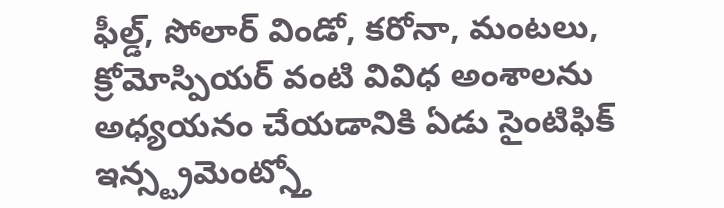ఫీల్డ్, సోలార్ విండో, కరోనా, మంటలు, క్రోమోస్పియర్ వంటి వివిధ అంశాలను అధ్యయనం చేయడానికి ఏడు సైంటిఫిక్ ఇన్స్ట్రమెంట్స్తో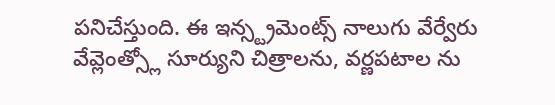పనిచేస్తుంది. ఈ ఇన్స్ట్రమెంట్స్ నాలుగు వేర్వేరు వేవ్లెంత్స్లో సూర్యుని చిత్రాలను, వర్ణపటాల ను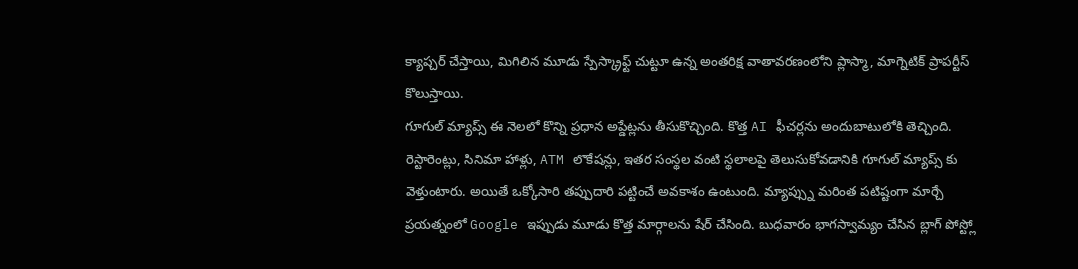క్యాప్చర్ చేస్తాయి, మిగిలిన మూడు స్పేస్క్రాఫ్ట్ చుట్టూ ఉన్న అంతరిక్ష వాతావరణంలోని ప్లాస్మా, మాగ్నెటిక్ ప్రాపర్టీస్ కొలుస్తాయి.
గూగుల్ మ్యాప్స్ ఈ నెలలో కొన్ని ప్రధాన అప్డేట్లను తీసుకొచ్చింది. కొత్త AI ఫీచర్లను అందుబాటులోకి తెచ్చింది. రెస్టారెంట్లు, సినిమా హాళ్లు, ATM లొకేషన్లు, ఇతర సంస్థల వంటి స్థలాలపై తెలుసుకోవడానికి గూగుల్ మ్యాప్స్ కు వెళ్తుంటారు. అయితే ఒక్కోసారి తప్పుదారి పట్టించే అవకాశం ఉంటుంది. మ్యాప్స్ను మరింత పటిష్టంగా మార్చే ప్రయత్నంలో Google ఇప్పుడు మూడు కొత్త మార్గాలను షేర్ చేసింది. బుధవారం భాగస్వామ్యం చేసిన బ్లాగ్ పోస్ట్లో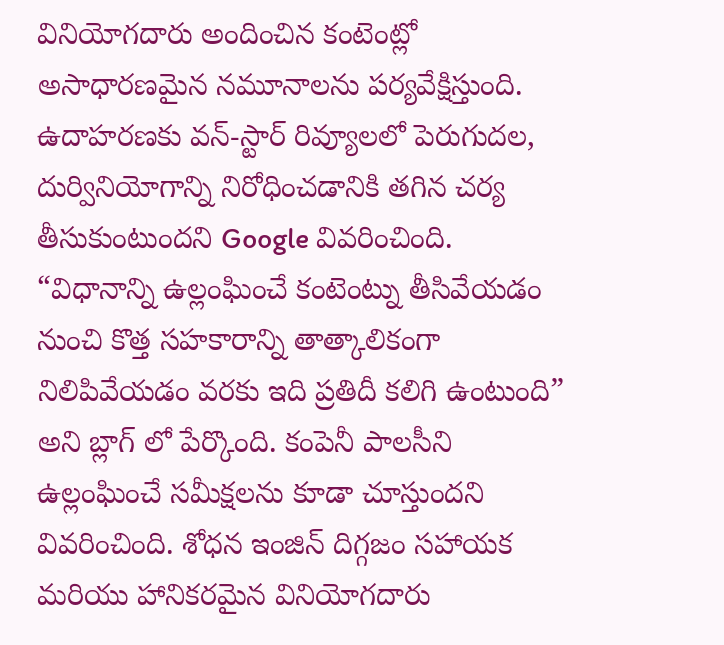వినియోగదారు అందించిన కంటెంట్లో అసాధారణమైన నమూనాలను పర్యవేక్షిస్తుంది. ఉదాహరణకు వన్-స్టార్ రివ్యూలలో పెరుగుదల, దుర్వినియోగాన్ని నిరోధించడానికి తగిన చర్య తీసుకుంటుందని Google వివరించింది. “విధానాన్ని ఉల్లంఘించే కంటెంట్ను తీసివేయడం నుంచి కొత్త సహకారాన్ని తాత్కాలికంగా నిలిపివేయడం వరకు ఇది ప్రతిదీ కలిగి ఉంటుంది” అని బ్లాగ్ లో పేర్కొంది. కంపెనీ పాలసీని ఉల్లంఘించే సమీక్షలను కూడా చూస్తుందని వివరించింది. శోధన ఇంజిన్ దిగ్గజం సహాయక మరియు హానికరమైన వినియోగదారు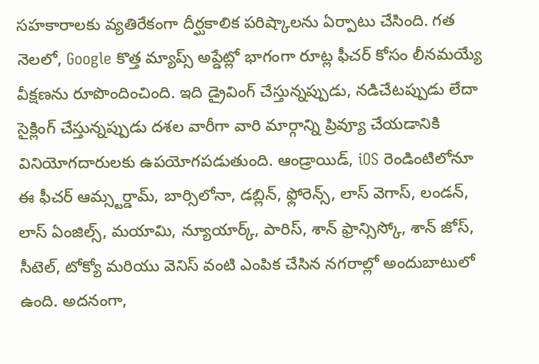సహకారాలకు వ్యతిరేకంగా దీర్ఘకాలిక పరిష్కాలను ఏర్పాటు చేసింది. గత నెలలో, Google కొత్త మ్యాప్స్ అప్డేట్లో భాగంగా రూట్ల ఫీచర్ కోసం లీనమయ్యే వీక్షణను రూపొందించింది. ఇది డ్రైవింగ్ చేస్తున్నప్పుడు, నడిచేటప్పుడు లేదా సైక్లింగ్ చేస్తున్నప్పుడు దశల వారీగా వారి మార్గాన్ని ప్రివ్యూ చేయడానికి వినియోగదారులకు ఉపయోగపడుతుంది. ఆండ్రాయిడ్, iOS రెండింటిలోనూ ఈ ఫీచర్ ఆమ్స్టర్డామ్, బార్సిలోనా, డబ్లిన్, ఫ్లోరెన్స్, లాస్ వెగాస్, లండన్, లాస్ ఏంజిల్స్, మయామి, న్యూయార్క్, పారిస్, శాన్ ఫ్రాన్సిస్కో, శాన్ జోస్, సీటెల్, టోక్యో మరియు వెనిస్ వంటి ఎంపిక చేసిన నగరాల్లో అందుబాటులో ఉంది. అదనంగా,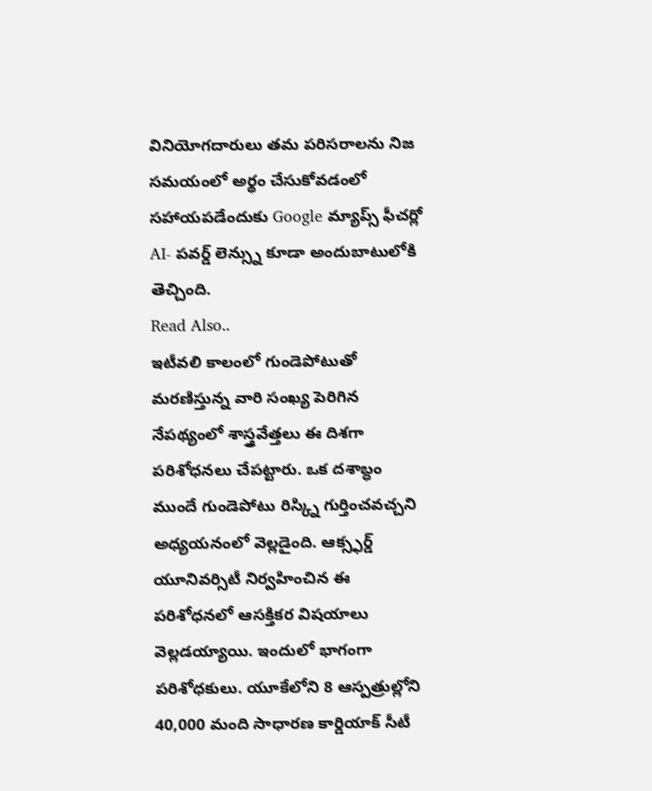వినియోగదారులు తమ పరిసరాలను నిజ సమయంలో అర్థం చేసుకోవడంలో సహాయపడేందుకు Google మ్యాప్స్ ఫీచర్లో AI- పవర్డ్ లెన్స్ను కూడా అందుబాటులోకి తెచ్చింది.
Read Also..
ఇటీవలి కాలంలో గుండెపోటుతో మరణిస్తున్న వారి సంఖ్య పెరిగిన నేపథ్యంలో శాస్త్రవేత్తలు ఈ దిశగా పరిశోధనలు చేపట్టారు. ఒక దశాబ్ధం ముందే గుండెపోటు రిస్క్ని గుర్తించవచ్చని అధ్యయనంలో వెల్లడైంది. ఆక్స్ఫర్డ్ యూనివర్సిటీ నిర్వహించిన ఈ పరిశోధనలో ఆసక్తికర విషయాలు వెల్లడయ్యాయి. ఇందులో భాగంగా పరిశోధకులు. యూకేలోని 8 ఆస్పత్రుల్లోని 40,000 మంది సాధారణ కార్డియాక్ సీటీ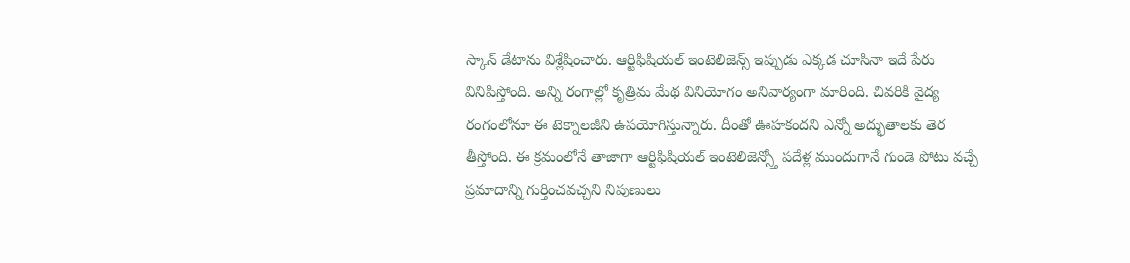స్కాన్ డేటాను విశ్లేషించారు. ఆర్టిఫిషియల్ ఇంటెలిజెన్స్ ఇప్పుడు ఎక్కడ చూసినా ఇదే పేరు వినిపిస్తోంది. అన్ని రంగాల్లో కృత్రిమ మేథ వినియోగం అనివార్యంగా మారింది. చివరికి వైద్య రంగంలోనూ ఈ టెక్నాలజీని ఉపయోగిస్తున్నారు. దీంతో ఊహకందని ఎన్నో అద్భుతాలకు తెర తీస్తోంది. ఈ క్రమంలోనే తాజాగా ఆర్టిఫిషియల్ ఇంటెలిజెన్స్తో పదేళ్ల ముందుగానే గుండె పోటు వచ్చే ప్రమాదాన్ని గుర్తించవచ్చని నిపుణులు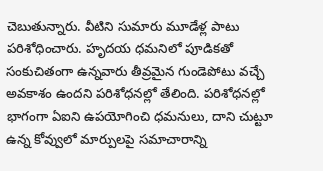చెబుతున్నారు. వీటిని సుమారు మూడేళ్ల పాటు పరిశోధించారు. హృదయ ధమనిలో పూడికతో సంకుచితంగా ఉన్నవారు తీవ్రమైన గుండెపోటు వచ్చే అవకాశం ఉందని పరిశోధనల్లో తేలింది. పరిశోధనల్లో భాగంగా ఏఐని ఉపయోగించి ధమనులు, దాని చుట్టూ ఉన్న కోవ్వులో మార్పులపై సమాచారాన్ని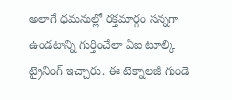అలాగే ధమనుల్లో రక్తమార్గం సన్నగా ఉండటాన్ని గుర్తించేలా ఏఐ టూల్కి ట్రైనింగ్ ఇచ్చారు. ఈ టెక్నాలజీ గుండె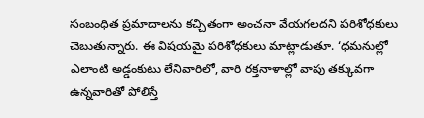సంబంధిత ప్రమాదాలను కచ్చితంగా అంచనా వేయగలదని పరిశోధకులు చెబుతున్నారు. ఈ విషయమై పరిశోధకులు మాట్లాడుతూ. ‘ధమనుల్లో ఎలాంటి అడ్డంకుటు లేనివారిలో, వారి రక్తనాళాల్లో వాపు తక్కువగా ఉన్నవారితో పోలిస్తే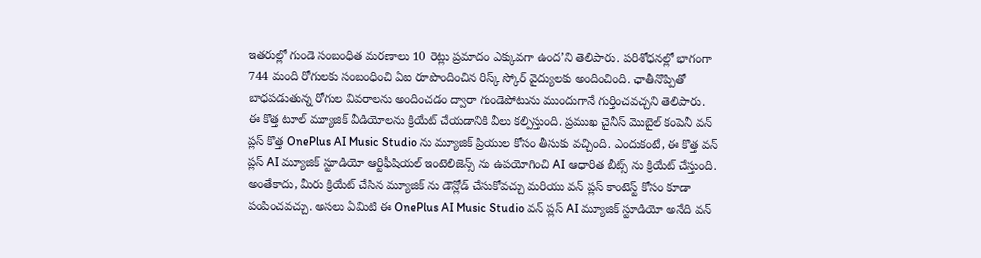ఇతరుల్లో గుండె సంబంధిత మరణాలు 10 రెట్లు ప్రమాదం ఎక్కువగా ఉంద’ని తెలిపారు. పరిశోధనల్లో భాగంగా 744 మంది రోగులకు సంబంధించి ఏఐ రూపొందించిన రిస్క్ స్కోర్ వైద్యులకు అందించింది. ఛాతీనొప్పితో బాధపడుతున్న రోగుల వివరాలను అందించడం ద్వారా గుండెపోటును ముందుగానే గుర్తించవచ్చని తెలిపారు.
ఈ కొత్త టూల్ మ్యూజిక్ వీడియోలను క్రియేట్ చేయడానికి వీలు కల్పిస్తుంది. ప్రముఖ చైనీస్ మొబైల్ కంపెనీ వన్ ప్లస్ కొత్త OnePlus AI Music Studio ను మ్యూజిక్ ప్రియుల కోసం తీసుకు వచ్చింది. ఎందుకంటే, ఈ కొత్త వన్ ప్లస్ AI మ్యూజిక్ స్టూడియో ఆర్టిఫీషియల్ ఇంటెలిజెన్స్ ను ఉపయోగించి AI ఆధారిత బీట్స్ ను క్రియేట్ చేస్తుంది. అంతేకాదు, మీరు క్రియేట్ చేసిన మ్యూజిక్ ను డౌన్లోడ్ చేసుకోవచ్చు మరియు వన్ ప్లస్ కాంటెస్ట్ కోసం కూడా పంపించవచ్చు. అసలు ఏమిటి ఈ OnePlus AI Music Studio వన్ ప్లస్ AI మ్యూజిక్ స్టూడియో అనేది వన్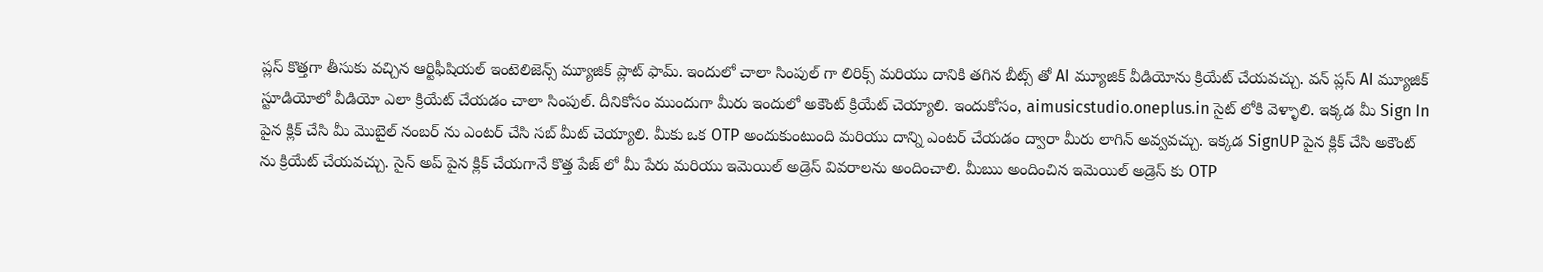ప్లస్ కొత్తగా తీసుకు వచ్చిన ఆర్టిఫీషియల్ ఇంటెలిజెన్స్ మ్యూజిక్ ప్లాట్ ఫామ్. ఇందులో చాలా సింపుల్ గా లిరిక్స్ మరియు దానికి తగిన బీట్స్ తో AI మ్యూజిక్ వీడియోను క్రియేట్ చేయవచ్చు. వన్ ప్లస్ AI మ్యూజిక్ స్టూడియోలో వీడియో ఎలా క్రియేట్ చేయడం చాలా సింపుల్. దీనికోసం ముందుగా మీరు ఇందులో అకౌంట్ క్రియేట్ చెయ్యాలి. ఇందుకోసం, aimusicstudio.oneplus.in సైట్ లోకి వెళ్ళాలి. ఇక్కడ మీ Sign In పైన క్లిక్ చేసి మీ మొబైల్ నంబర్ ను ఎంటర్ చేసి సబ్ మీట్ చెయ్యాలి. మీకు ఒక OTP అందుకుంటుంది మరియు దాన్ని ఎంటర్ చేయడం ద్వారా మీరు లాగిన్ అవ్వవచ్చు. ఇక్కడ SignUP పైన క్లిక్ చేసి అకౌంట్ ను క్రియేట్ చేయవచ్చు. సైన్ అప్ పైన క్లిక్ చేయగానే కొత్త పేజ్ లో మీ పేరు మరియు ఇమెయిల్ అడ్రెస్ వివరాలను అందించాలి. మీఋ అందించిన ఇమెయిల్ అడ్రెస్ కు OTP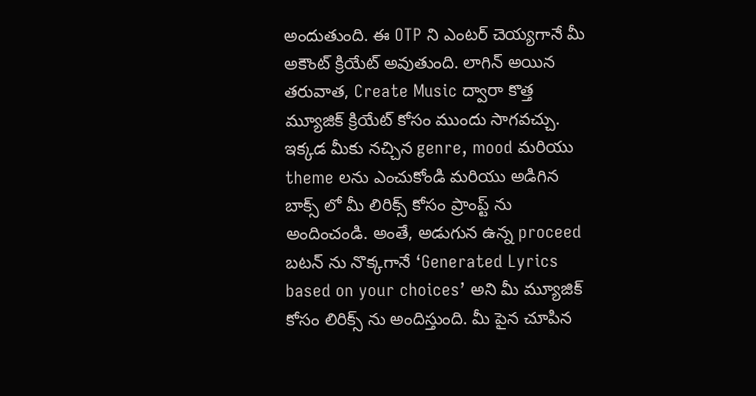అందుతుంది. ఈ OTP ని ఎంటర్ చెయ్యగానే మీ అకౌంట్ క్రియేట్ అవుతుంది. లాగిన్ అయిన తరువాత, Create Music ద్వారా కొత్త మ్యూజిక్ క్రియేట్ కోసం ముందు సాగవచ్చు. ఇక్కడ మీకు నచ్చిన genre, mood మరియు theme లను ఎంచుకోండి మరియు అడిగిన బాక్స్ లో మీ లిరిక్స్ కోసం ప్రాంప్ట్ ను అందించండి. అంతే, అడుగున ఉన్న proceed బటన్ ను నొక్కగానే ‘Generated Lyrics based on your choices’ అని మీ మ్యూజిక్ కోసం లిరిక్స్ ను అందిస్తుంది. మీ పైన చూపిన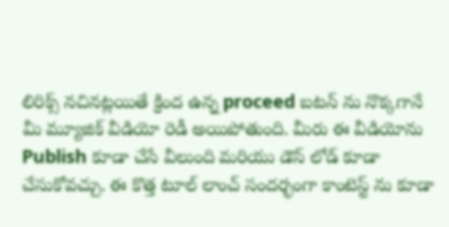లిరిక్స్ నచినట్లయితే క్రింద ఉన్న proceed బటన్ ను నొక్కగానే మీ మ్యూజిక్ వీడియో రెడీ అయిపోతుంది. మీరు ఈ వీడియోను Publish కూడా చేసే వీలుంది మరియు డౌన్ లోడ్ కూడా చేసుకోవచ్చు. ఈ కొత్త టూల్ లాంచ్ సందర్భంగా కాంటెస్ట్ ను కూడా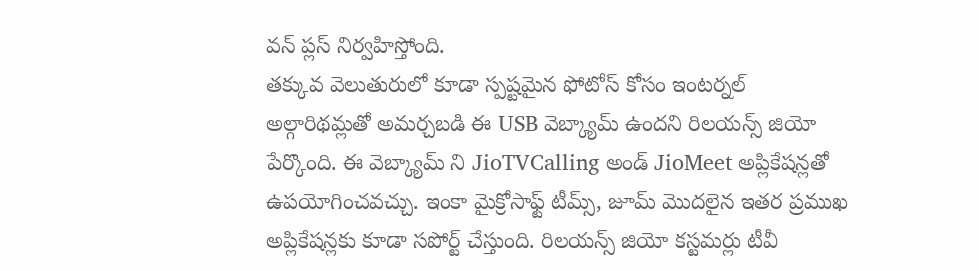వన్ ప్లస్ నిర్వహిస్తోంది.
తక్కువ వెలుతురులో కూడా స్పష్టమైన ఫోటోస్ కోసం ఇంటర్నల్ అల్గారిథమ్లతో అమర్చబడి ఈ USB వెబ్క్యామ్ ఉందని రిలయన్స్ జియో పేర్కొంది. ఈ వెబ్క్యామ్ ని JioTVCalling అండ్ JioMeet అప్లికేషన్లతో ఉపయోగించవచ్చు. ఇంకా మైక్రోసాఫ్ట్ టీమ్స్, జూమ్ మొదలైన ఇతర ప్రముఖ అప్లికేషన్లకు కూడా సపోర్ట్ చేస్తుంది. రిలయన్స్ జియో కస్టమర్లు టీవీ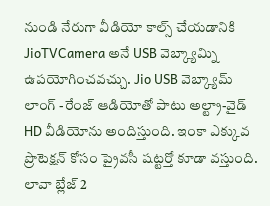నుండి నేరుగా వీడియో కాల్స్ చేయడానికి JioTVCamera అనే USB వెబ్క్యామ్ని ఉపయోగించవచ్చు. Jio USB వెబ్క్యామ్ లాంగ్ -రేంజ్ ఆడియోతో పాటు అల్ట్రా-వైడ్ HD వీడియోను అందిస్తుంది. ఇంకా ఎక్కువ ప్రొటెక్షన్ కోసం ప్రైవసీ షట్టర్తో కూడా వస్తుంది.
లావా బ్లేజ్ 2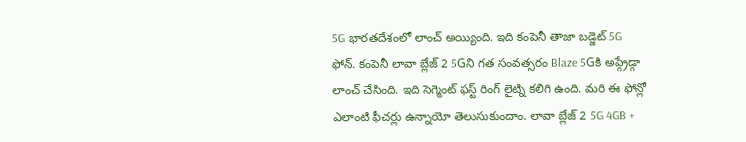5G భారతదేశంలో లాంచ్ అయ్యింది. ఇది కంపెనీ తాజా బడ్జెట్ 5G ఫోన్. కంపెనీ లావా బ్లేజ్ 2 5Gని గత సంవత్సరం Blaze 5Gకి అప్గ్రేడ్గా లాంచ్ చేసింది. ఇది సెగ్మెంట్ ఫస్ట్ రింగ్ లైట్ని కలిగి ఉంది. మరి ఈ ఫోన్లో ఎలాంటి ఫీచర్లు ఉన్నాయో తెలుసుకుందాం. లావా బ్లేజ్ 2 5G 4GB +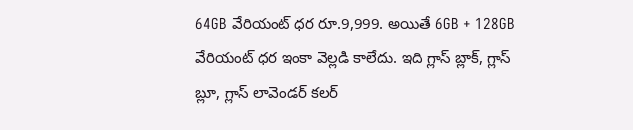64GB వేరియంట్ ధర రూ.9,999. అయితే 6GB + 128GB వేరియంట్ ధర ఇంకా వెల్లడి కాలేదు. ఇది గ్లాస్ బ్లాక్, గ్లాస్ బ్లూ, గ్లాస్ లావెండర్ కలర్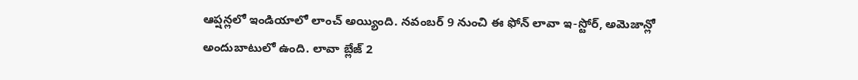ఆప్షన్లలో ఇండియాలో లాంచ్ అయ్యింది. నవంబర్ 9 నుంచి ఈ ఫోన్ లావా ఇ-స్టోర్, అమెజాన్లో అందుబాటులో ఉంది. లావా బ్లేజ్ 2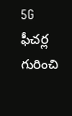5G ఫీచర్ల గురించి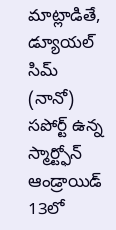మాట్లాడితే, డ్యూయల్ సిమ్ (నానో) సపోర్ట్ ఉన్న స్మార్ట్ఫోన్ ఆండ్రాయిడ్ 13లో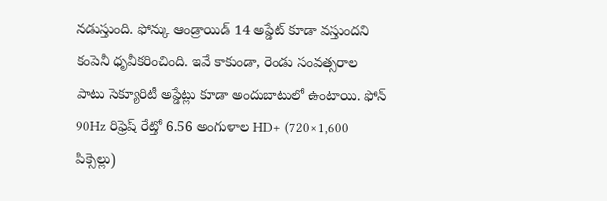నడుస్తుంది. ఫోన్కు ఆండ్రాయిడ్ 14 అప్డేట్ కూడా వస్తుందని కంపెనీ ధృవీకరించింది. ఇవే కాకుండా, రెండు సంవత్సరాల పాటు సెక్యూరిటీ అప్డేట్లు కూడా అందుబాటులో ఉంటాయి. ఫోన్ 90Hz రిఫ్రెష్ రేట్తో 6.56 అంగుళాల HD+ (720×1,600 పిక్సెల్లు)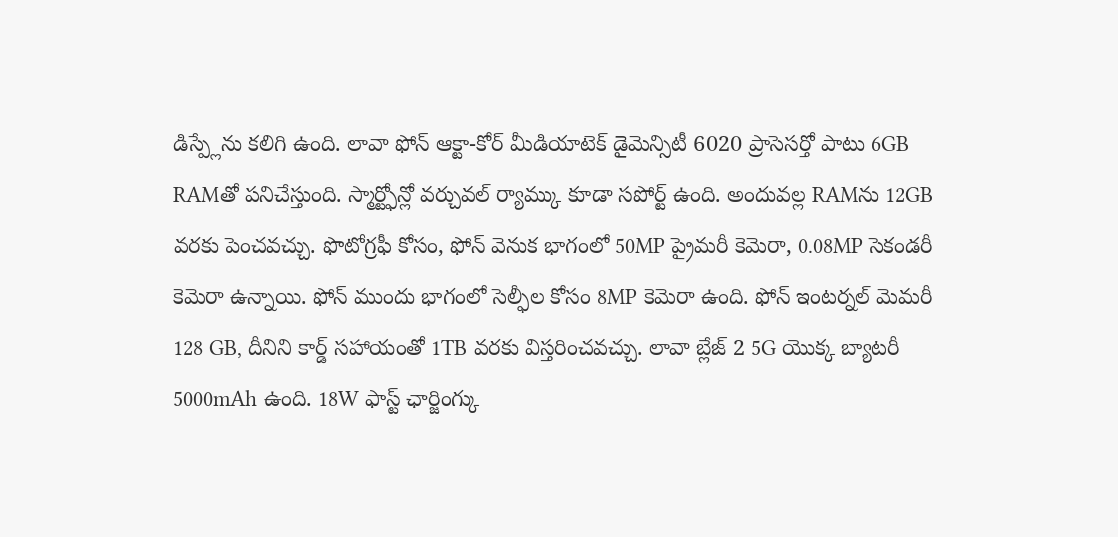డిస్ప్లేను కలిగి ఉంది. లావా ఫోన్ ఆక్టా-కోర్ మీడియాటెక్ డైమెన్సిటీ 6020 ప్రాసెసర్తో పాటు 6GB RAMతో పనిచేస్తుంది. స్మార్ట్ఫోన్లో వర్చువల్ ర్యామ్కు కూడా సపోర్ట్ ఉంది. అందువల్ల RAMను 12GB వరకు పెంచవచ్చు. ఫొటోగ్రఫీ కోసం, ఫోన్ వెనుక భాగంలో 50MP ప్రైమరీ కెమెరా, 0.08MP సెకండరీ కెమెరా ఉన్నాయి. ఫోన్ ముందు భాగంలో సెల్ఫీల కోసం 8MP కెమెరా ఉంది. ఫోన్ ఇంటర్నల్ మెమరీ 128 GB, దీనిని కార్డ్ సహాయంతో 1TB వరకు విస్తరించవచ్చు. లావా బ్లేజ్ 2 5G యొక్క బ్యాటరీ 5000mAh ఉంది. 18W ఫాస్ట్ ఛార్జింగ్కు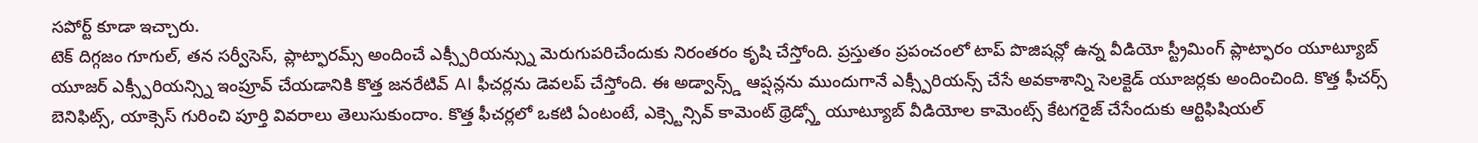సపోర్ట్ కూడా ఇచ్చారు.
టెక్ దిగ్గజం గూగుల్, తన సర్వీసెస్, ప్లాట్ఫారమ్స్ అందించే ఎక్స్పీరియన్స్ను మెరుగుపరిచేందుకు నిరంతరం కృషి చేస్తోంది. ప్రస్తుతం ప్రపంచంలో టాప్ పొజిషన్లో ఉన్న వీడియో స్ట్రీమింగ్ ప్లాట్ఫారం యూట్యూబ్ యూజర్ ఎక్స్పీరియన్స్ని ఇంప్రూవ్ చేయడానికి కొత్త జనరేటివ్ AI ఫీచర్లను డెవలప్ చేస్తోంది. ఈ అడ్వాన్స్డ్ ఆప్షన్లను ముందుగానే ఎక్స్పీరియన్స్ చేసే అవకాశాన్ని సెలక్టెడ్ యూజర్లకు అందించింది. కొత్త ఫీచర్స్ బెనిఫిట్స్, యాక్సెస్ గురించి పూర్తి వివరాలు తెలుసుకుందాం. కొత్త ఫీచర్లలో ఒకటి ఏంటంటే, ఎక్స్టెన్సివ్ కామెంట్ థ్రెడ్స్తో యూట్యూబ్ వీడియోల కామెంట్స్ కేటగరైజ్ చేసేందుకు ఆర్టిఫిషియల్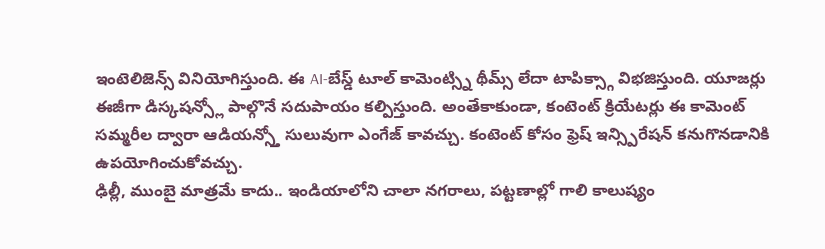ఇంటెలిజెన్స్ వినియోగిస్తుంది. ఈ AI-బేస్డ్ టూల్ కామెంట్స్ని థీమ్స్ లేదా టాపిక్స్గా విభజిస్తుంది. యూజర్లు ఈజీగా డిస్కషన్స్లో పాల్గొనే సదుపాయం కల్పిస్తుంది. అంతేకాకుండా, కంటెంట్ క్రియేటర్లు ఈ కామెంట్ సమ్మరీల ద్వారా ఆడియన్స్తో సులువుగా ఎంగేజ్ కావచ్చు. కంటెంట్ కోసం ఫ్రెష్ ఇన్స్పిరేషన్ కనుగొనడానికి ఉపయోగించుకోవచ్చు.
ఢిల్లీ, ముంబై మాత్రమే కాదు.. ఇండియాలోని చాలా నగరాలు, పట్టణాల్లో గాలి కాలుష్యం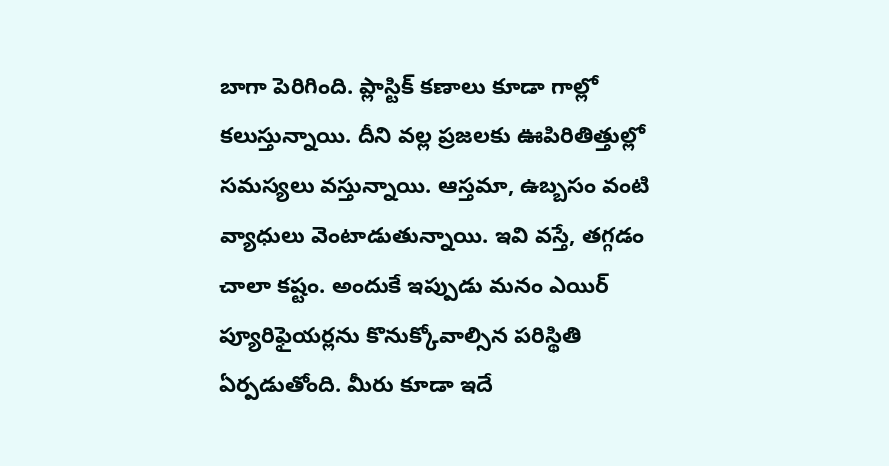బాగా పెరిగింది. ప్లాస్టిక్ కణాలు కూడా గాల్లో కలుస్తున్నాయి. దీని వల్ల ప్రజలకు ఊపిరితిత్తుల్లో సమస్యలు వస్తున్నాయి. ఆస్తమా, ఉబ్బసం వంటి వ్యాధులు వెంటాడుతున్నాయి. ఇవి వస్తే, తగ్గడం చాలా కష్టం. అందుకే ఇప్పుడు మనం ఎయిర్ ప్యూరిఫైయర్లను కొనుక్కోవాల్సిన పరిస్థితి ఏర్పడుతోంది. మీరు కూడా ఇదే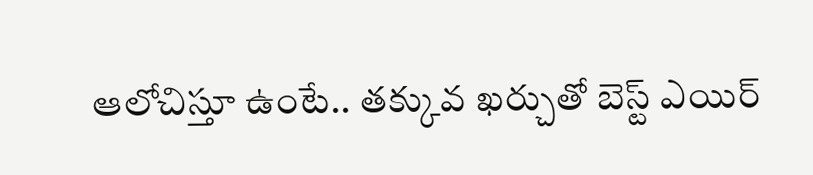ఆలోచిస్తూ ఉంటే.. తక్కువ ఖర్చుతో బెస్ట్ ఎయిర్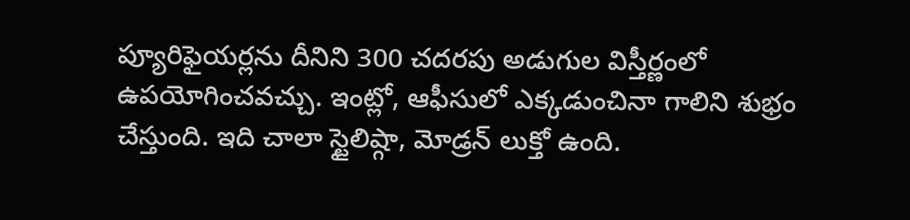ప్యూరిఫైయర్లను దీనిని 300 చదరపు అడుగుల విస్తీర్ణంలో ఉపయోగించవచ్చు. ఇంట్లో, ఆఫీసులో ఎక్కడుంచినా గాలిని శుభ్రం చేస్తుంది. ఇది చాలా స్టైలిష్గా, మోడ్రన్ లుక్తో ఉంది.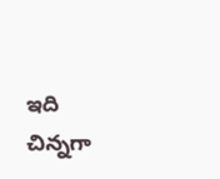ఇది చిన్నగా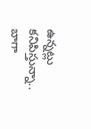ఉన్నట్లు కనిపిస్తున్నా.. బాగా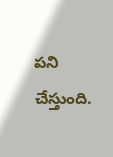పని చేస్తుంది.